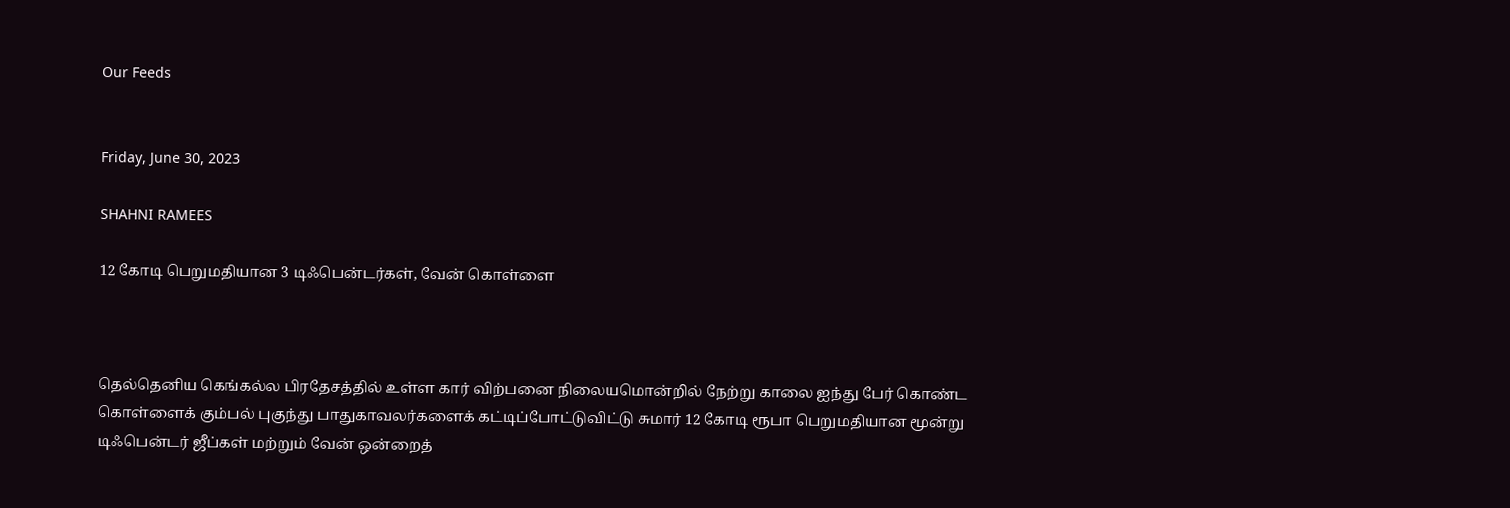Our Feeds


Friday, June 30, 2023

SHAHNI RAMEES

12 கோடி பெறுமதியான 3 டிஃபென்டர்கள், வேன் கொள்ளை



தெல்தெனிய கெங்கல்ல பிரதேசத்தில் உள்ள கார் விற்பனை நிலையமொன்றில் நேற்று காலை ஐந்து பேர் கொண்ட கொள்ளைக் கும்பல் புகுந்து பாதுகாவலர்களைக் கட்டிப்போட்டுவிட்டு சுமார் 12 கோடி ரூபா பெறுமதியான மூன்று டிஃபென்டர் ஜீப்கள் மற்றும் வேன் ஒன்றைத்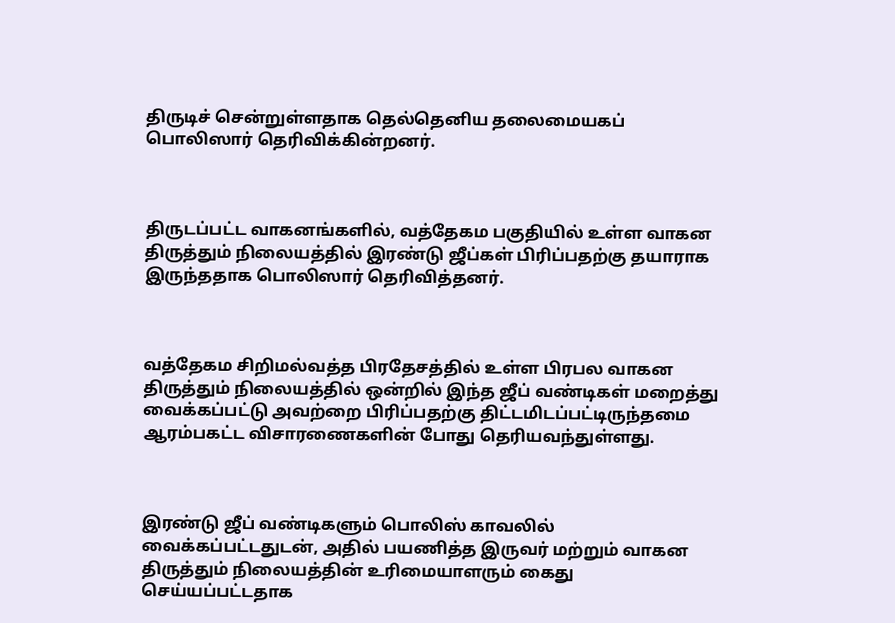திருடிச் சென்றுள்ளதாக தெல்தெனிய தலைமையகப் பொலிஸார் தெரிவிக்கின்றனர்.



திருடப்பட்ட வாகனங்களில், வத்தேகம பகுதியில் உள்ள வாகன திருத்தும் நிலையத்தில் இரண்டு ஜீப்கள் பிரிப்பதற்கு தயாராக இருந்ததாக பொலிஸார் தெரிவித்தனர்.



வத்தேகம சிறிமல்வத்த பிரதேசத்தில் உள்ள பிரபல வாகன திருத்தும் நிலையத்தில் ஒன்றில் இந்த ஜீப் வண்டிகள் மறைத்து வைக்கப்பட்டு அவற்றை பிரிப்பதற்கு திட்டமிடப்பட்டிருந்தமை ஆரம்பகட்ட விசாரணைகளின் போது தெரியவந்துள்ளது.



இரண்டு ஜீப் வண்டிகளும் பொலிஸ் காவலில் வைக்கப்பட்டதுடன், அதில் பயணித்த இருவர் மற்றும் வாகன திருத்தும் நிலையத்தின் உரிமையாளரும் கைது செய்யப்பட்டதாக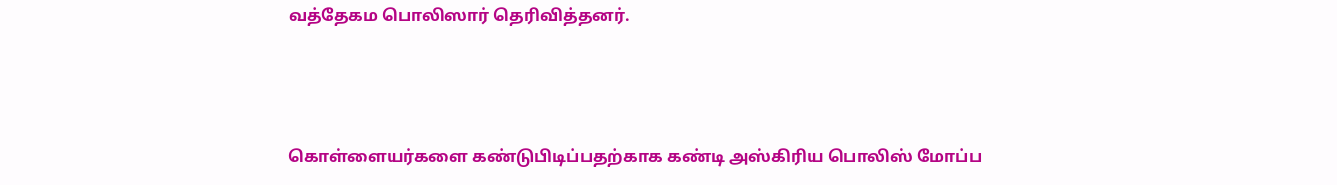வத்தேகம பொலிஸார் தெரிவித்தனர்.



கொள்ளையர்களை கண்டுபிடிப்பதற்காக கண்டி அஸ்கிரிய பொலிஸ் மோப்ப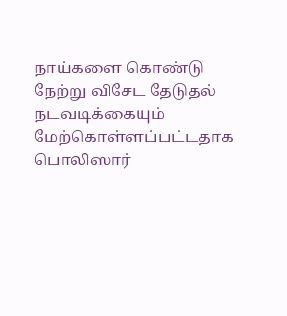நாய்களை கொண்டு நேற்று விசேட தேடுதல் நடவடிக்கையும் மேற்கொள்ளப்பட்டதாக பொலிஸார்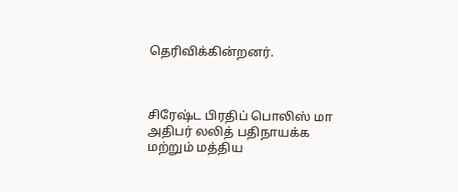தெரிவிக்கின்றனர்.



சிரேஷ்ட பிரதிப் பொலிஸ் மா அதிபர் லலித் பதிநாயக்க மற்றும் மத்திய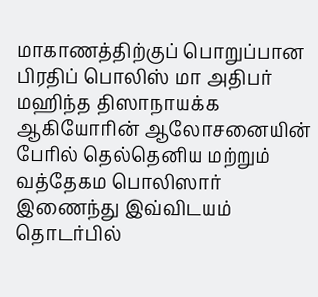மாகாணத்திற்குப் பொறுப்பான பிரதிப் பொலிஸ் மா அதிபர் மஹிந்த திஸாநாயக்க ஆகியோரின் ஆலோசனையின் பேரில் தெல்தெனிய மற்றும் வத்தேகம பொலிஸார் இணைந்து இவ்விடயம் தொடர்பில்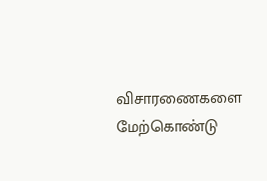விசாரணைகளை மேற்கொண்டு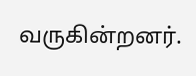வருகின்றனர்.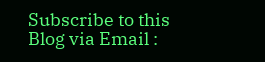Subscribe to this Blog via Email :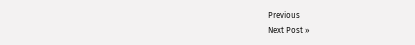Previous
Next Post »